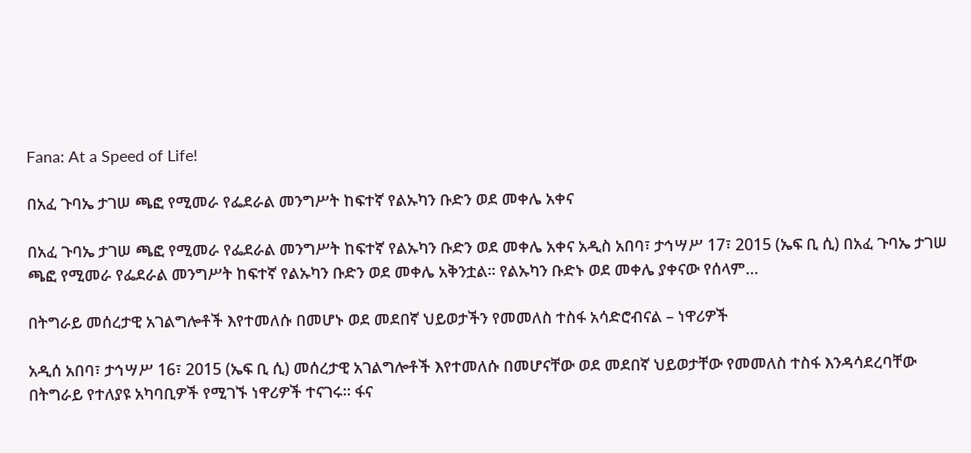Fana: At a Speed of Life!

በአፈ ጉባኤ ታገሠ ጫፎ የሚመራ የፌደራል መንግሥት ከፍተኛ የልኡካን ቡድን ወደ መቀሌ አቀና

በአፈ ጉባኤ ታገሠ ጫፎ የሚመራ የፌደራል መንግሥት ከፍተኛ የልኡካን ቡድን ወደ መቀሌ አቀና አዲስ አበባ፣ ታኅሣሥ 17፣ 2015 (ኤፍ ቢ ሲ) በአፈ ጉባኤ ታገሠ ጫፎ የሚመራ የፌደራል መንግሥት ከፍተኛ የልኡካን ቡድን ወደ መቀሌ አቅንቷል፡፡ የልኡካን ቡድኑ ወደ መቀሌ ያቀናው የሰላም…

በትግራይ መሰረታዊ አገልግሎቶች እየተመለሱ በመሆኑ ወደ መደበኛ ህይወታችን የመመለስ ተስፋ አሳድሮብናል – ነዋሪዎች

አዲሰ አበባ፣ ታኅሣሥ 16፣ 2015 (ኤፍ ቢ ሲ) መሰረታዊ አገልግሎቶች እየተመለሱ በመሆናቸው ወደ መደበኛ ህይወታቸው የመመለስ ተስፋ እንዳሳደረባቸው በትግራይ የተለያዩ አካባቢዎች የሚገኙ ነዋሪዎች ተናገሩ። ፋና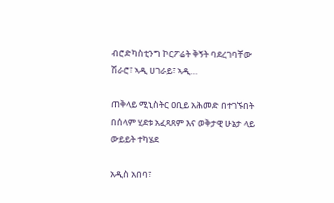ብሮድካስቲንግ ኮርፖሬት ቅኝት ባደረገባቸው ሽራሮ፣ ኣዲ ሀገራይ፣ ኣዲ…

ጠቅላይ ሚኒስትር ዐቢይ አሕመድ በተገኙበት በሰላም ሂደቱ አፈጻጸም እና ወቅታዊ ሁኔታ ላይ ውይይት ተካሄደ

አዲስ አበባ፣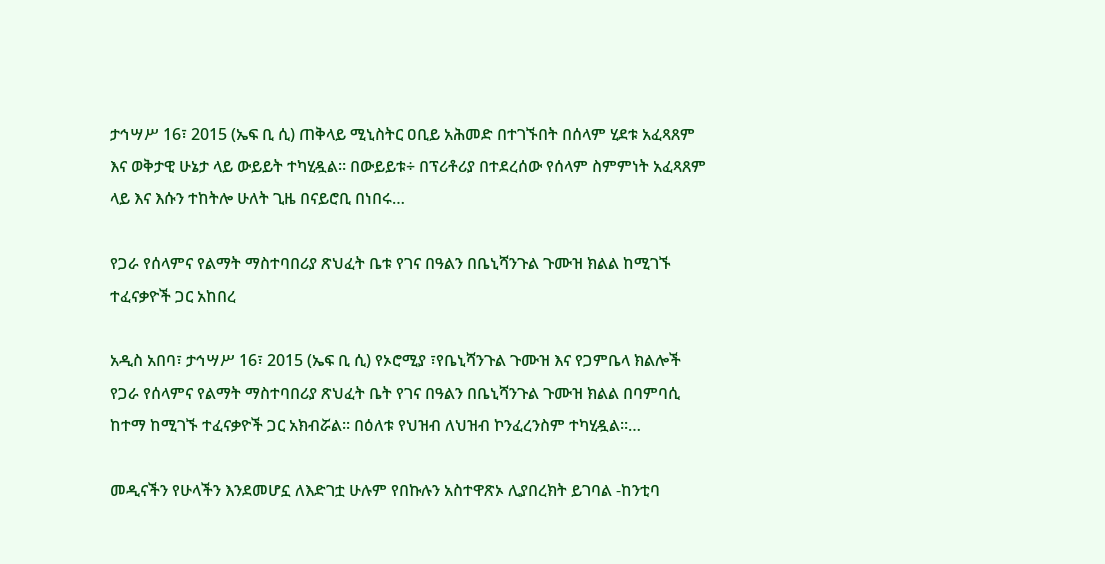ታኅሣሥ 16፣ 2015 (ኤፍ ቢ ሲ) ጠቅላይ ሚኒስትር ዐቢይ አሕመድ በተገኙበት በሰላም ሂደቱ አፈጻጸም እና ወቅታዊ ሁኔታ ላይ ውይይት ተካሂዷል። በውይይቱ÷ በፕሪቶሪያ በተደረሰው የሰላም ስምምነት አፈጻጸም ላይ እና እሱን ተከትሎ ሁለት ጊዜ በናይሮቢ በነበሩ…

የጋራ የሰላምና የልማት ማስተባበሪያ ጽህፈት ቤቱ የገና በዓልን በቤኒሻንጉል ጉሙዝ ክልል ከሚገኙ ተፈናቃዮች ጋር አከበረ

አዲስ አበባ፣ ታኅሣሥ 16፣ 2015 (ኤፍ ቢ ሲ) የኦሮሚያ ፣የቤኒሻንጉል ጉሙዝ እና የጋምቤላ ክልሎች የጋራ የሰላምና የልማት ማስተባበሪያ ጽህፈት ቤት የገና በዓልን በቤኒሻንጉል ጉሙዝ ክልል በባምባሲ ከተማ ከሚገኙ ተፈናቃዮች ጋር አክብሯል፡፡ በዕለቱ የህዝብ ለህዝብ ኮንፈረንስም ተካሂዷል፡፡…

መዲናችን የሁላችን እንደመሆኗ ለእድገቷ ሁሉም የበኩሉን አስተዋጽኦ ሊያበረክት ይገባል -ከንቲባ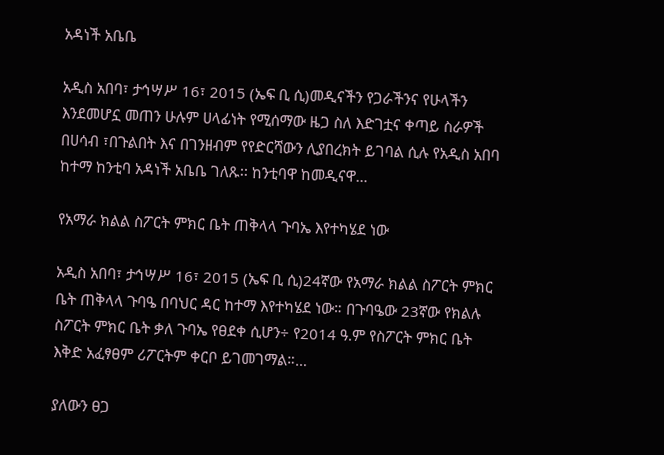አዳነች አቤቤ

አዲስ አበባ፣ ታኅሣሥ 16፣ 2015 (ኤፍ ቢ ሲ)መዲናችን የጋራችንና የሁላችን እንደመሆኗ መጠን ሁሉም ሀላፊነት የሚሰማው ዜጋ ስለ እድገቷና ቀጣይ ስራዎች በሀሳብ ፣በጉልበት እና በገንዘብም የየድርሻውን ሊያበረክት ይገባል ሲሉ የአዲስ አበባ ከተማ ከንቲባ አዳነች አቤቤ ገለጹ፡፡ ከንቲባዋ ከመዲናዋ…

የአማራ ክልል ስፖርት ምክር ቤት ጠቅላላ ጉባኤ እየተካሄደ ነው

አዲስ አበባ፣ ታኅሣሥ 16፣ 2015 (ኤፍ ቢ ሲ)24ኛው የአማራ ክልል ስፖርት ምክር ቤት ጠቅላላ ጉባዔ በባህር ዳር ከተማ እየተካሄደ ነው። በጉባዔው 23ኛው የክልሉ ስፖርት ምክር ቤት ቃለ ጉባኤ የፀደቀ ሲሆን÷ የ2014 ዓ.ም የስፖርት ምክር ቤት እቅድ አፈፃፀም ሪፖርትም ቀርቦ ይገመገማል።…

ያለውን ፀጋ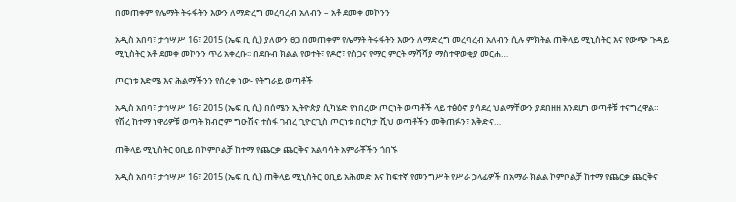በመጠቀም የሌማት ትሩፋትን እውን ለማድረግ መረባረብ አለብን – አቶ ደመቀ መኮንን

አዲስ አበባ፣ ታኅሣሥ 16፣ 2015 (ኤፍ ቢ ሲ) ያለውን ፀጋ በመጠቀም የሌማት ትሩፋትን እውን ለማድረግ መረባረብ አለብን ሲሉ ምክትል ጠቅላይ ሚኒስትር እና የውጭ ጉዳይ ሚኒስትር አቶ ደመቀ መኮንን ጥሪ አቀረቡ፡፡ በደቡብ ክልል የወተት፣ የዶሮ፣ የስጋና የማር ምርት ማሻሻያ ማስተዋወቂያ መርሐ…

ጦርነቱ እድሜ እና ሕልማችንን የሰረቀ ነው- የትግራይ ወጣቶች

አዲስ አበባ፣ ታኅሣሥ 16፣ 2015 (ኤፍ ቢ ሲ) በሰሜን ኢትዮጵያ ሲካሄድ የነበረው ጦርነት ወጣቶች ላይ ተፅዕኖ ያሳደረ ህልማቸውን ያደበዘዘ እንደሆነ ወጣቶቹ ተናግረዋል። የሽረ ከተማ ነዋሪዎቹ ወጣት ክብሮም ግዑሽና ተስፋ ገብረ ጊዮርጊስ ጦርነቱ በርካታ ሺህ ወጣቶችን መቅጠፉን፣ እቅድና…

ጠቅላይ ሚኒስትር ዐቢይ በኮምቦልቻ ከተማ የጨርቃ ጨርቅና አልባሳት አምራቾችን ጎበኙ

አዲስ አበባ፣ ታኅሣሥ 16፣ 2015 (ኤፍ ቢ ሲ) ጠቅላይ ሚኒስትር ዐቢይ አሕመድ እና ከፍተኛ የመንግሥት የሥራ ኃላፊዎች በአማራ ክልል ኮምቦልቻ ከተማ የጨርቃ ጨርቅና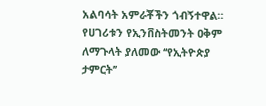አልባሳት አምራቾችን ጎብኝተዋል። የሀገሪቱን የኢንቨስትመንት ዐቅም ለማጉላት ያለመው ‘‘የኢትዮጵያ ታምርት’’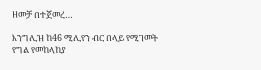ዘመቻ በተጀመረ…

እንግሊዝ ከ46 ሚሊየን ብር በላይ የሚገመት የግል የመከላከያ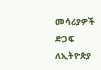መሳሪያዎች ድጋፍ ለኢትዮጵያ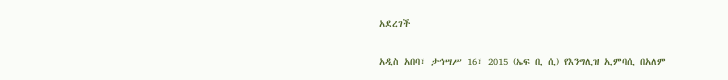አደረገች

አዲስ አበባ፣ ታኅሣሥ 16፣ 2015 (ኤፍ ቢ ሲ) የእንግሊዝ ኢምባሲ በአለም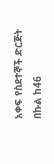አቀፍ የስደተኞች ድርጅት በኩል ከ46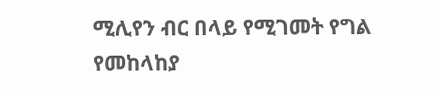ሚሊየን ብር በላይ የሚገመት የግል የመከላከያ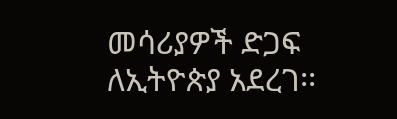መሳሪያዎች ድጋፍ ለኢትዮጵያ አደረገ፡፡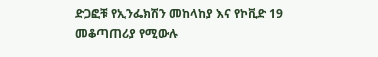ድጋፎቹ የኢንፌክሽን መከላከያ እና የኮቪድ 19 መቆጣጠሪያ የሚውሉ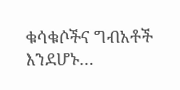ቁሳቁሶችና ግብአቶች እንደሆኑ…